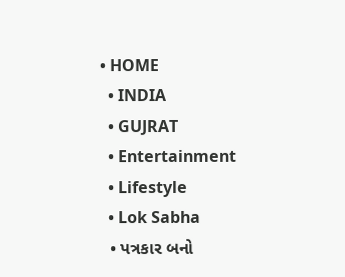• HOME
  • INDIA
  • GUJRAT
  • Entertainment
  • Lifestyle
  • Lok Sabha
  • પત્રકાર બનો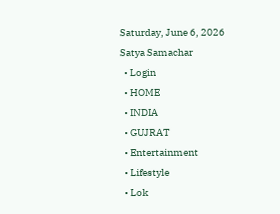Saturday, June 6, 2026
Satya Samachar
  • Login
  • HOME
  • INDIA
  • GUJRAT
  • Entertainment
  • Lifestyle
  • Lok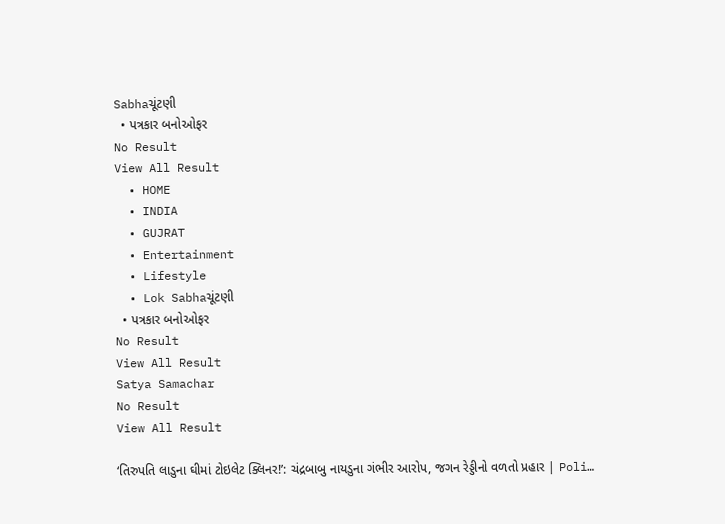Sabhaચૂંટણી
  • પત્રકાર બનોઓફર
No Result
View All Result
  • HOME
  • INDIA
  • GUJRAT
  • Entertainment
  • Lifestyle
  • Lok Sabhaચૂંટણી
  • પત્રકાર બનોઓફર
No Result
View All Result
Satya Samachar
No Result
View All Result

‘તિરુપતિ લાડુના ઘીમાં ટોઇલેટ ક્લિનર!’: ચંદ્રબાબુ નાયડુના ગંભીર આરોપ, જગન રેડ્ડીનો વળતો પ્રહાર | Poli…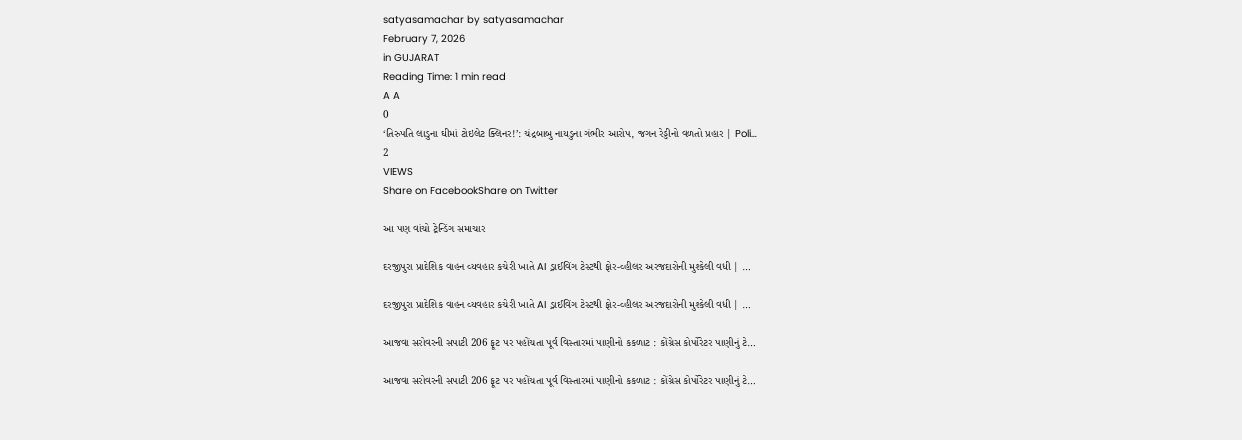satyasamachar by satyasamachar
February 7, 2026
in GUJARAT
Reading Time: 1 min read
A A
0
‘તિરુપતિ લાડુના ઘીમાં ટોઇલેટ ક્લિનર!’: ચંદ્રબાબુ નાયડુના ગંભીર આરોપ, જગન રેડ્ડીનો વળતો પ્રહાર | Poli…
2
VIEWS
Share on FacebookShare on Twitter

આ પણ વાંચો ટ્રેન્ડિંગ સમાચાર

દરજીપુરા પ્રાદેશિક વાહન વ્યવહાર કચેરી ખાતે AI ડ્રાઈવિંગ ટેસ્ટથી ફોર-વ્હીલર અરજદારોની મુશ્કેલી વધી | …

દરજીપુરા પ્રાદેશિક વાહન વ્યવહાર કચેરી ખાતે AI ડ્રાઈવિંગ ટેસ્ટથી ફોર-વ્હીલર અરજદારોની મુશ્કેલી વધી | …

આજવા સરોવરની સપાટી 206 ફૂટ પર પહોંચતા પૂર્વ વિસ્તારમાં પાણીનો કકળાટ : કોંગ્રેસ કોર્પોરેટર પાણીનું ટે…

આજવા સરોવરની સપાટી 206 ફૂટ પર પહોંચતા પૂર્વ વિસ્તારમાં પાણીનો કકળાટ : કોંગ્રેસ કોર્પોરેટર પાણીનું ટે…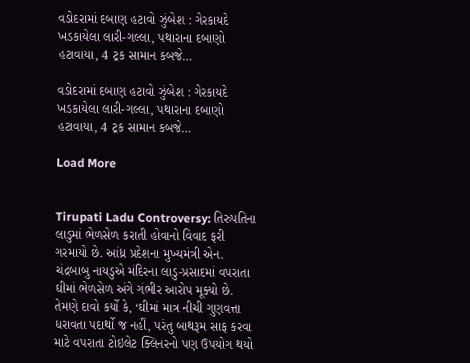વડોદરામાં દબાણ હટાવો ઝુંબેશ : ગેરકાયદે ખડકાયેલા લારી-ગલ્લા, પથારાના દબાણો હટાવાયા, 4 ટ્રક સામાન કબજે…

વડોદરામાં દબાણ હટાવો ઝુંબેશ : ગેરકાયદે ખડકાયેલા લારી-ગલ્લા, પથારાના દબાણો હટાવાયા, 4 ટ્રક સામાન કબજે…

Load More


Tirupati Ladu Controversy: તિરુપતિના લાડુમાં ભેળસેળ કરાતી હોવાનો વિવાદ ફરી ગરમાયો છે. આંધ્ર પ્રદેશના મુખ્યમંત્રી એન. ચંદ્રબાબુ નાયડુએ મંદિરના લાડુ-પ્રસાદમાં વપરાતા ઘીમાં ભેળસેળ અંગે ગંભીર આરોપ મૂક્યો છે. તેમણે દાવો કર્યો કે, ‘ઘીમાં માત્ર નીચી ગુણવત્તા ધરાવતા પદાર્થો જ નહીં, પરંતુ બાથરૂમ સાફ કરવા માટે વપરાતા ટોઇલેટ ક્લિનરનો પણ ઉપયોગ થયો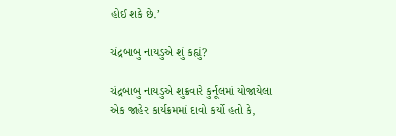હોઈ શકે છે.’

ચંદ્રબાબુ નાયડુએ શું કહ્યું?

ચંદ્રબાબુ નાયડુએ શુક્રવારે કુર્નૂલમાં યોજાયેલા એક જાહેર કાર્યક્રમમાં દાવો કર્યો હતો કે,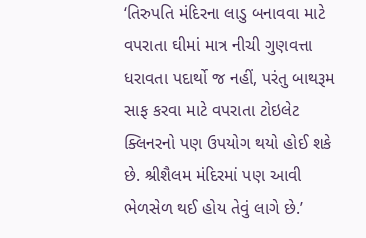‘તિરુપતિ મંદિરના લાડુ બનાવવા માટે વપરાતા ઘીમાં માત્ર નીચી ગુણવત્તા ધરાવતા પદાર્થો જ નહીં, પરંતુ બાથરૂમ સાફ કરવા માટે વપરાતા ટોઇલેટ ક્લિનરનો પણ ઉપયોગ થયો હોઈ શકે છે. શ્રીશૈલમ મંદિરમાં પણ આવી ભેળસેળ થઈ હોય તેવું લાગે છે.’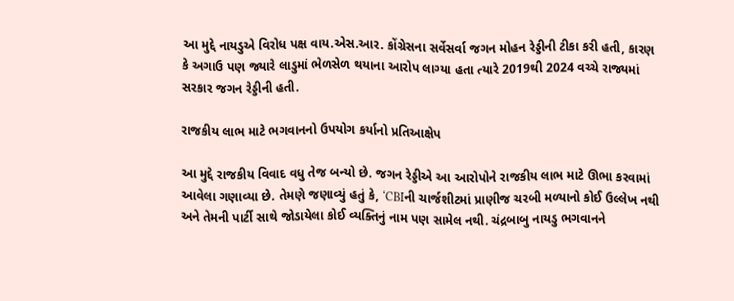આ મુદ્દે નાયડુએ વિરોધ પક્ષ વાય.એસ.આર. કોંગ્રેસના સર્વેસર્વા જગન મોહન રેડ્ડીની ટીકા કરી હતી, કારણ કે અગાઉ પણ જ્યારે લાડુમાં ભેળસેળ થયાના આરોપ લાગ્યા હતા ત્યારે 2019થી 2024 વચ્ચે રાજ્યમાં સરકાર જગન રેડ્ડીની હતી.

રાજકીય લાભ માટે ભગવાનનો ઉપયોગ કર્યાનો પ્રતિઆક્ષેપ

આ મુદ્દે રાજકીય વિવાદ વધુ તેજ બન્યો છે. જગન રેડ્ડીએ આ આરોપોને રાજકીય લાભ માટે ઊભા કરવામાં આવેલા ગણાવ્યા છે. તેમણે જણાવ્યું હતું કે, ‘CBIની ચાર્જશીટમાં પ્રાણીજ ચરબી મળ્યાનો કોઈ ઉલ્લેખ નથી અને તેમની પાર્ટી સાથે જોડાયેલા કોઈ વ્યક્તિનું નામ પણ સામેલ નથી. ચંદ્રબાબુ નાયડુ ભગવાનને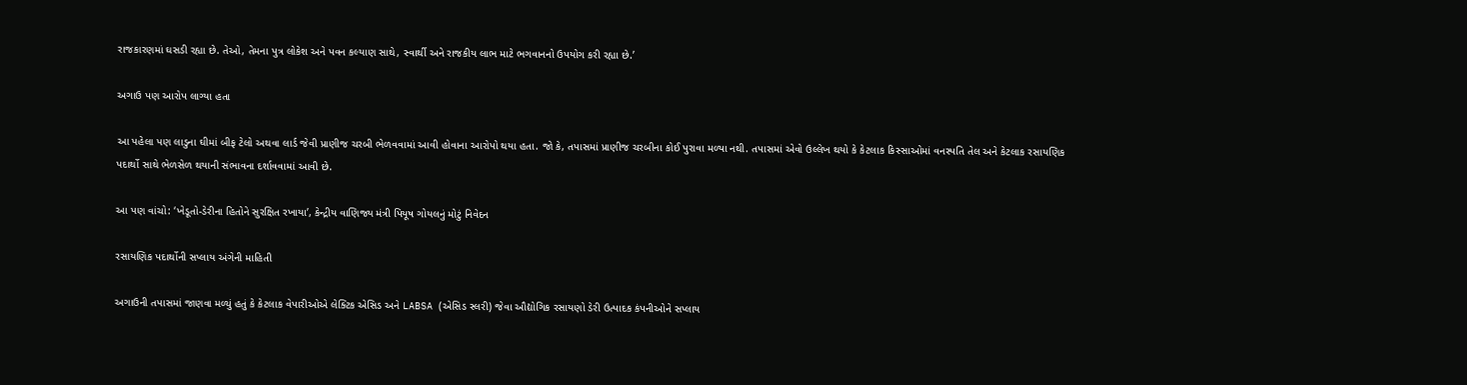રાજકારણમાં ઘસડી રહ્યા છે. તેઓ, તેમના પુત્ર લોકેશ અને પવન કલ્યાણ સાથે, સ્વાર્થી અને રાજકીય લાભ માટે ભગવાનનો ઉપયોગ કરી રહ્યા છે.’

અગાઉ પણ આરોપ લાગ્યા હતા

આ પહેલા પણ લાડુના ઘીમાં બીફ ટેલો અથવા લાર્ડ જેવી પ્રાણીજ ચરબી ભેળવવામાં આવી હોવાના આરોપો થયા હતા. જો કે, તપાસમાં પ્રાણીજ ચરબીના કોઈ પુરાવા મળ્યા નથી. તપાસમાં એવો ઉલ્લેખ થયો કે કેટલાક કિસ્સાઓમાં વનસ્પતિ તેલ અને કેટલાક રસાયણિક પદાર્થો સાથે ભેળસેળ થયાની સંભાવના દર્શાવવામાં આવી છે.

આ પણ વાંચો: ‘ખેડૂતો-ડેરીના હિતોને સુરક્ષિત રખાયા’, કેન્દ્રીય વાણિજ્ય મંત્રી પિયૂષ ગોયલનું મોટું નિવેદન

રસાયણિક પદાર્થોની સપ્લાય અંગેની માહિતી

અગાઉની તપાસમાં જાણવા મળ્યું હતું કે કેટલાક વેપારીઓએ લેક્ટિક એસિડ અને LABSA (એસિડ સ્લરી) જેવા ઔદ્યોગિક રસાયણો ડેરી ઉત્પાદક કંપનીઓને સપ્લાય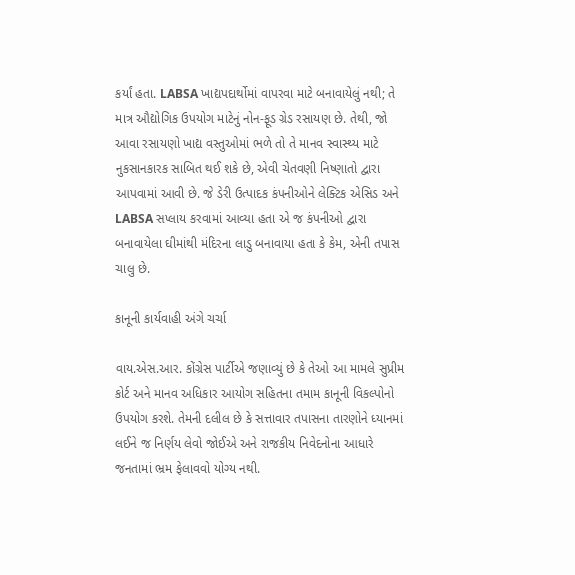કર્યાં હતા. LABSA ખાદ્યપદાર્થોમાં વાપરવા માટે બનાવાયેલું નથી; તે માત્ર ઔદ્યોગિક ઉપયોગ માટેનું નોન-ફૂડ ગ્રેડ રસાયણ છે. તેથી, જો આવા રસાયણો ખાદ્ય વસ્તુઓમાં ભળે તો તે માનવ સ્વાસ્થ્ય માટે નુકસાનકારક સાબિત થઈ શકે છે, એવી ચેતવણી નિષ્ણાતો દ્વારા આપવામાં આવી છે. જે ડેરી ઉત્પાદક કંપનીઓને લેક્ટિક એસિડ અને LABSA સપ્લાય કરવામાં આવ્યા હતા એ જ કંપનીઓ દ્વારા બનાવાયેલા ઘીમાંથી મંદિરના લાડુ બનાવાયા હતા કે કેમ, એની તપાસ ચાલુ છે.

કાનૂની કાર્યવાહી અંગે ચર્ચા

વાય.એસ.આર. કોંગ્રેસ પાર્ટીએ જણાવ્યું છે કે તેઓ આ મામલે સુપ્રીમ કોર્ટ અને માનવ અધિકાર આયોગ સહિતના તમામ કાનૂની વિકલ્પોનો ઉપયોગ કરશે. તેમની દલીલ છે કે સત્તાવાર તપાસના તારણોને ધ્યાનમાં લઈને જ નિર્ણય લેવો જોઈએ અને રાજકીય નિવેદનોના આધારે જનતામાં ભ્રમ ફેલાવવો યોગ્ય નથી.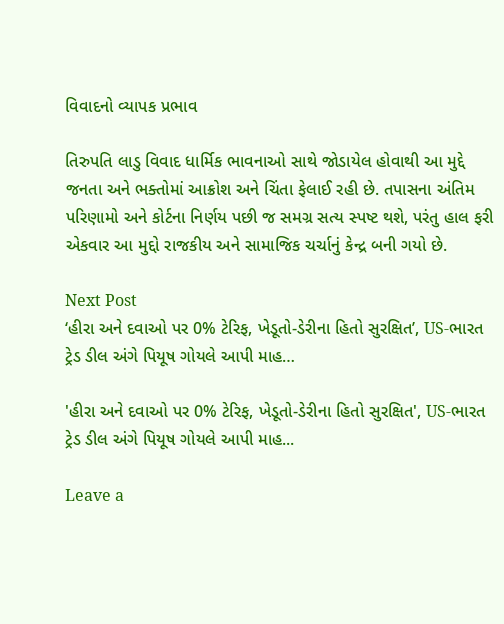વિવાદનો વ્યાપક પ્રભાવ

તિરુપતિ લાડુ વિવાદ ધાર્મિક ભાવનાઓ સાથે જોડાયેલ હોવાથી આ મુદ્દે જનતા અને ભક્તોમાં આક્રોશ અને ચિંતા ફેલાઈ રહી છે. તપાસના અંતિમ પરિણામો અને કોર્ટના નિર્ણય પછી જ સમગ્ર સત્ય સ્પષ્ટ થશે, પરંતુ હાલ ફરી એકવાર આ મુદ્દો રાજકીય અને સામાજિક ચર્ચાનું કેન્દ્ર બની ગયો છે.

Next Post
‘હીરા અને દવાઓ પર 0% ટેરિફ, ખેડૂતો-ડેરીના હિતો સુરક્ષિત’, US-ભારત ટ્રેડ ડીલ અંગે પિયૂષ ગોયલે આપી માહ…

'હીરા અને દવાઓ પર 0% ટેરિફ, ખેડૂતો-ડેરીના હિતો સુરક્ષિત', US-ભારત ટ્રેડ ડીલ અંગે પિયૂષ ગોયલે આપી માહ...

Leave a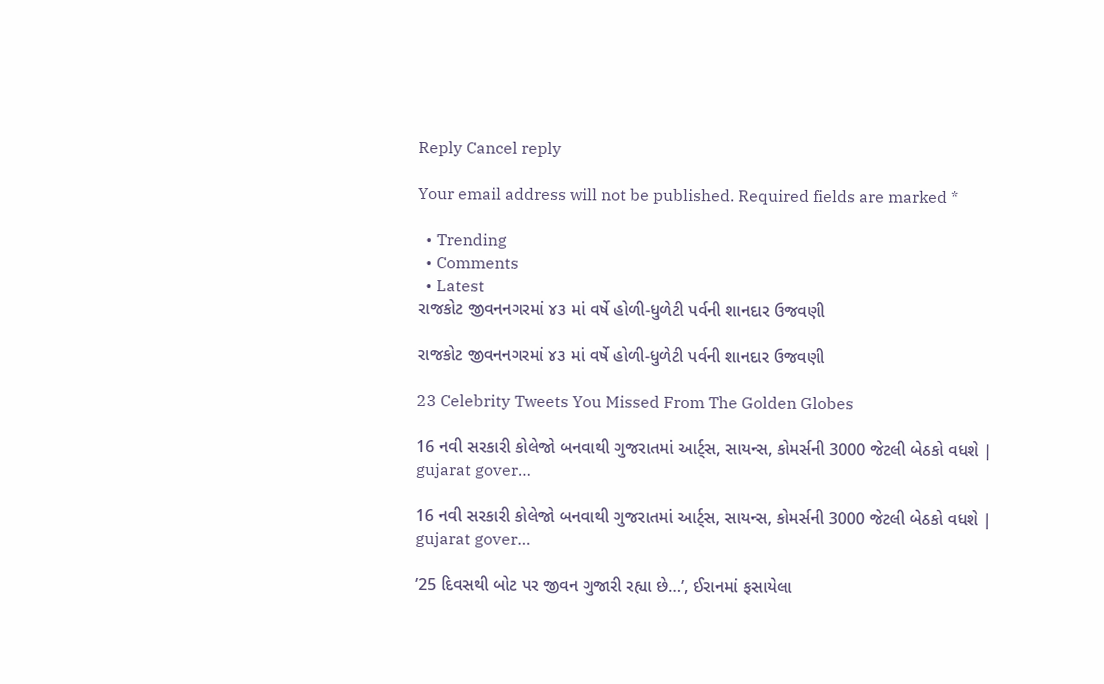Reply Cancel reply

Your email address will not be published. Required fields are marked *

  • Trending
  • Comments
  • Latest
રાજકોટ જીવનનગરમાં ૪૩ માં વર્ષે હોળી-ધુળેટી પર્વની શાનદાર ઉજવણી

રાજકોટ જીવનનગરમાં ૪૩ માં વર્ષે હોળી-ધુળેટી પર્વની શાનદાર ઉજવણી

23 Celebrity Tweets You Missed From The Golden Globes

16 નવી સરકારી કોલેજો બનવાથી ગુજરાતમાં આર્ટ્સ, સાયન્સ, કોમર્સની 3000 જેટલી બેઠકો વધશે | gujarat gover…

16 નવી સરકારી કોલેજો બનવાથી ગુજરાતમાં આર્ટ્સ, સાયન્સ, કોમર્સની 3000 જેટલી બેઠકો વધશે | gujarat gover…

’25 દિવસથી બોટ પર જીવન ગુજારી રહ્યા છે…’, ઈરાનમાં ફસાયેલા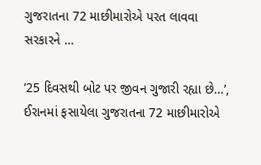ગુજરાતના 72 માછીમારોએ પરત લાવવા સરકારને …

’25 દિવસથી બોટ પર જીવન ગુજારી રહ્યા છે…’, ઈરાનમાં ફસાયેલા ગુજરાતના 72 માછીમારોએ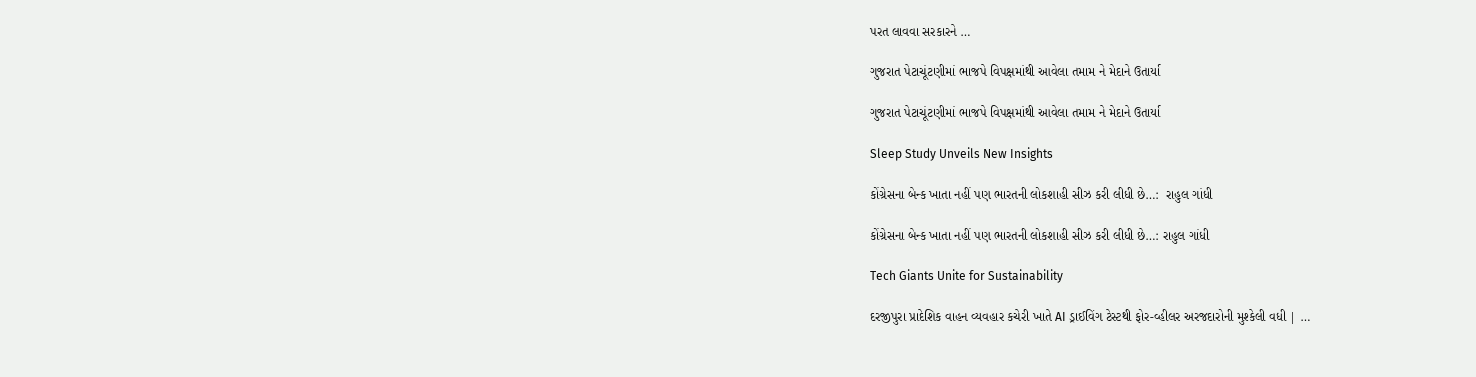પરત લાવવા સરકારને …

ગુજરાત પેટાચૂંટણીમાં ભાજપે વિપક્ષમાંથી આવેલા તમામ ને મેદાને ઉતાર્યા

ગુજરાત પેટાચૂંટણીમાં ભાજપે વિપક્ષમાંથી આવેલા તમામ ને મેદાને ઉતાર્યા

Sleep Study Unveils New Insights

કોંગ્રેસના બેન્ક ખાતા નહીં પણ ભારતની લોકશાહી સીઝ કરી લીધી છે…:  રાહુલ ગાંધી

કોંગ્રેસના બેન્ક ખાતા નહીં પણ ભારતની લોકશાહી સીઝ કરી લીધી છે…: રાહુલ ગાંધી

Tech Giants Unite for Sustainability

દરજીપુરા પ્રાદેશિક વાહન વ્યવહાર કચેરી ખાતે AI ડ્રાઈવિંગ ટેસ્ટથી ફોર-વ્હીલર અરજદારોની મુશ્કેલી વધી | …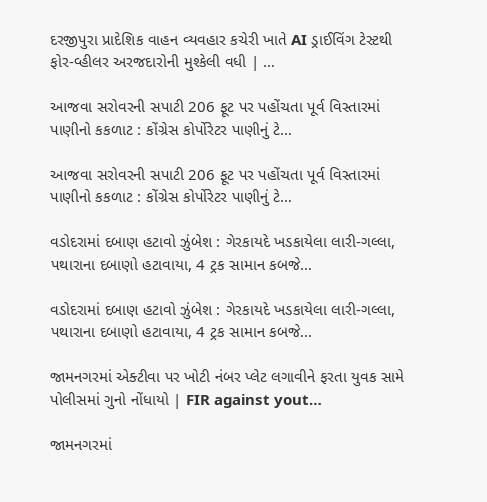દરજીપુરા પ્રાદેશિક વાહન વ્યવહાર કચેરી ખાતે AI ડ્રાઈવિંગ ટેસ્ટથી ફોર-વ્હીલર અરજદારોની મુશ્કેલી વધી | …

આજવા સરોવરની સપાટી 206 ફૂટ પર પહોંચતા પૂર્વ વિસ્તારમાં પાણીનો કકળાટ : કોંગ્રેસ કોર્પોરેટર પાણીનું ટે…

આજવા સરોવરની સપાટી 206 ફૂટ પર પહોંચતા પૂર્વ વિસ્તારમાં પાણીનો કકળાટ : કોંગ્રેસ કોર્પોરેટર પાણીનું ટે…

વડોદરામાં દબાણ હટાવો ઝુંબેશ : ગેરકાયદે ખડકાયેલા લારી-ગલ્લા, પથારાના દબાણો હટાવાયા, 4 ટ્રક સામાન કબજે…

વડોદરામાં દબાણ હટાવો ઝુંબેશ : ગેરકાયદે ખડકાયેલા લારી-ગલ્લા, પથારાના દબાણો હટાવાયા, 4 ટ્રક સામાન કબજે…

જામનગરમાં એક્ટીવા પર ખોટી નંબર પ્લેટ લગાવીને ફરતા યુવક સામે પોલીસમાં ગુનો નોંધાયો | FIR against yout…

જામનગરમાં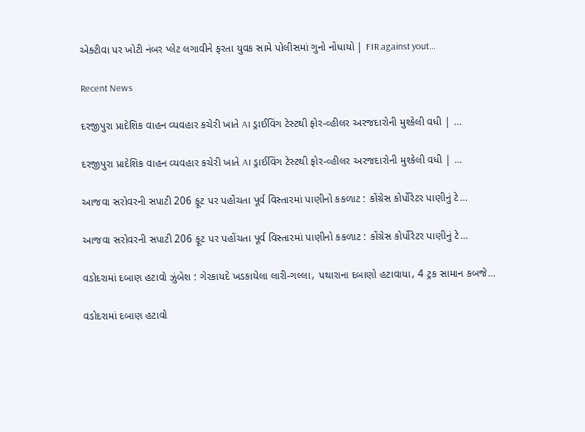એક્ટીવા પર ખોટી નંબર પ્લેટ લગાવીને ફરતા યુવક સામે પોલીસમાં ગુનો નોંધાયો | FIR against yout…

Recent News

દરજીપુરા પ્રાદેશિક વાહન વ્યવહાર કચેરી ખાતે AI ડ્રાઈવિંગ ટેસ્ટથી ફોર-વ્હીલર અરજદારોની મુશ્કેલી વધી | …

દરજીપુરા પ્રાદેશિક વાહન વ્યવહાર કચેરી ખાતે AI ડ્રાઈવિંગ ટેસ્ટથી ફોર-વ્હીલર અરજદારોની મુશ્કેલી વધી | …

આજવા સરોવરની સપાટી 206 ફૂટ પર પહોંચતા પૂર્વ વિસ્તારમાં પાણીનો કકળાટ : કોંગ્રેસ કોર્પોરેટર પાણીનું ટે…

આજવા સરોવરની સપાટી 206 ફૂટ પર પહોંચતા પૂર્વ વિસ્તારમાં પાણીનો કકળાટ : કોંગ્રેસ કોર્પોરેટર પાણીનું ટે…

વડોદરામાં દબાણ હટાવો ઝુંબેશ : ગેરકાયદે ખડકાયેલા લારી-ગલ્લા, પથારાના દબાણો હટાવાયા, 4 ટ્રક સામાન કબજે…

વડોદરામાં દબાણ હટાવો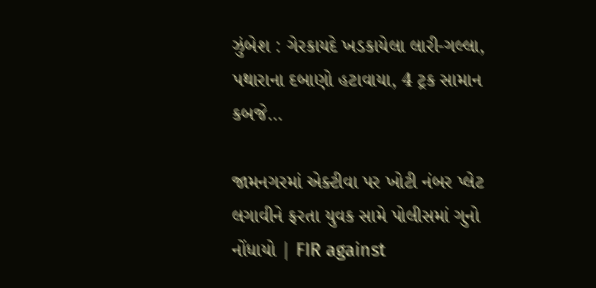ઝુંબેશ : ગેરકાયદે ખડકાયેલા લારી-ગલ્લા, પથારાના દબાણો હટાવાયા, 4 ટ્રક સામાન કબજે…

જામનગરમાં એક્ટીવા પર ખોટી નંબર પ્લેટ લગાવીને ફરતા યુવક સામે પોલીસમાં ગુનો નોંધાયો | FIR against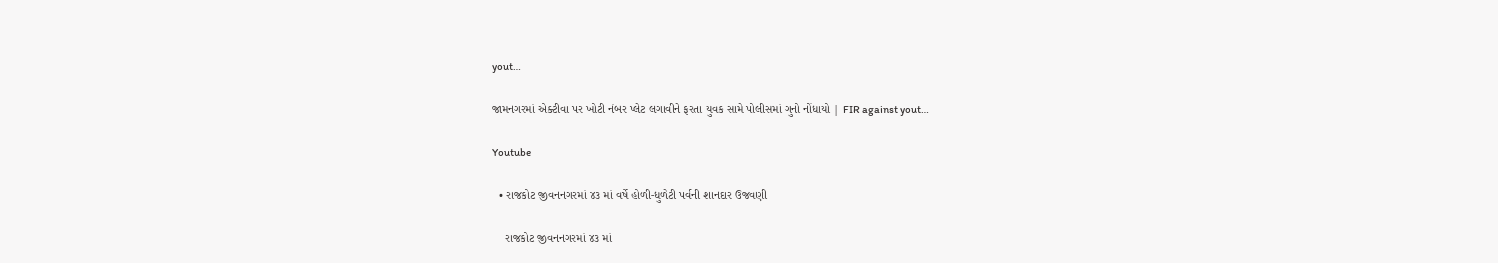yout…

જામનગરમાં એક્ટીવા પર ખોટી નંબર પ્લેટ લગાવીને ફરતા યુવક સામે પોલીસમાં ગુનો નોંધાયો | FIR against yout…

Youtube

  • રાજકોટ જીવનનગરમાં ૪૩ માં વર્ષે હોળી-ધુળેટી પર્વની શાનદાર ઉજવણી

    રાજકોટ જીવનનગરમાં ૪૩ માં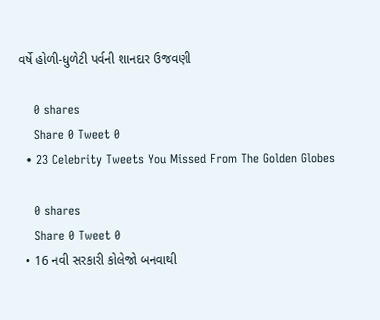વર્ષે હોળી-ધુળેટી પર્વની શાનદાર ઉજવણી

    0 shares
    Share 0 Tweet 0
  • 23 Celebrity Tweets You Missed From The Golden Globes

    0 shares
    Share 0 Tweet 0
  • 16 નવી સરકારી કોલેજો બનવાથી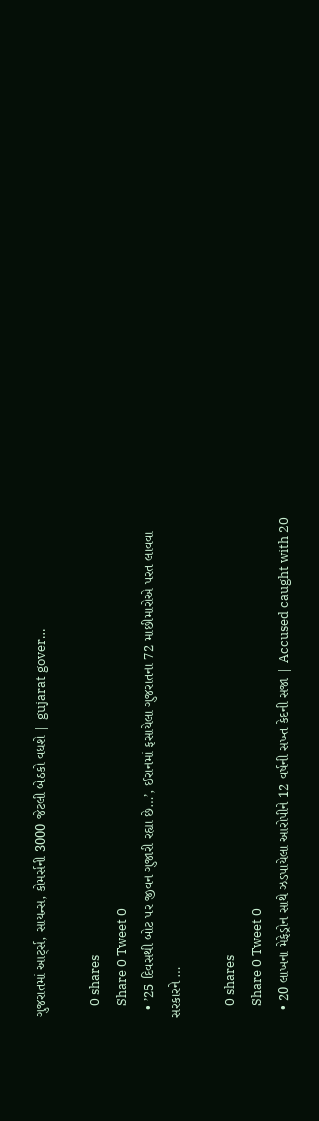ગુજરાતમાં આર્ટ્સ, સાયન્સ, કોમર્સની 3000 જેટલી બેઠકો વધશે | gujarat gover…

    0 shares
    Share 0 Tweet 0
  • ’25 દિવસથી બોટ પર જીવન ગુજારી રહ્યા છે…’, ઈરાનમાં ફસાયેલા ગુજરાતના 72 માછીમારોએ પરત લાવવા સરકારને …

    0 shares
    Share 0 Tweet 0
  • 20 લાખના મેફેડ્રોન સાથે ઝડપાયેલા આરોપીને 12 વર્ષની સખ્ત કેદની સજા | Accused caught with 20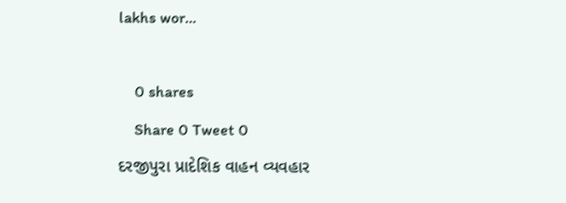lakhs wor…

    0 shares
    Share 0 Tweet 0
દરજીપુરા પ્રાદેશિક વાહન વ્યવહાર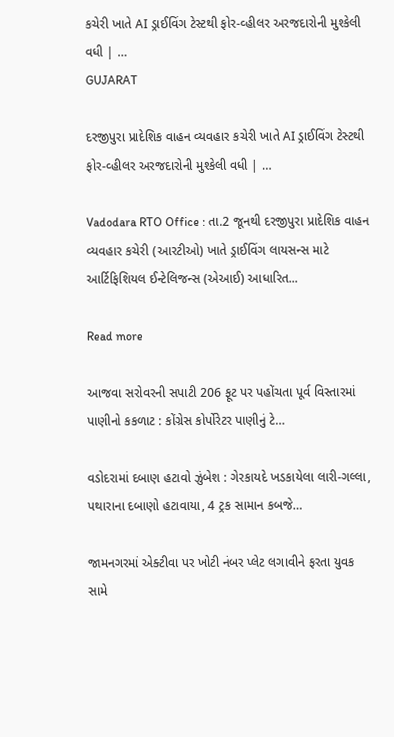કચેરી ખાતે AI ડ્રાઈવિંગ ટેસ્ટથી ફોર-વ્હીલર અરજદારોની મુશ્કેલી વધી | …
GUJARAT

દરજીપુરા પ્રાદેશિક વાહન વ્યવહાર કચેરી ખાતે AI ડ્રાઈવિંગ ટેસ્ટથી ફોર-વ્હીલર અરજદારોની મુશ્કેલી વધી | …

Vadodara RTO Office : તા.2 જૂનથી દરજીપુરા પ્રાદેશિક વાહન વ્યવહાર કચેરી (આરટીઓ) ખાતે ડ્રાઈવિંગ લાયસન્સ માટે આર્ટિફિશિયલ ઈન્ટેલિજન્સ (એઆઈ) આધારિત...

Read more

આજવા સરોવરની સપાટી 206 ફૂટ પર પહોંચતા પૂર્વ વિસ્તારમાં પાણીનો કકળાટ : કોંગ્રેસ કોર્પોરેટર પાણીનું ટે…

વડોદરામાં દબાણ હટાવો ઝુંબેશ : ગેરકાયદે ખડકાયેલા લારી-ગલ્લા, પથારાના દબાણો હટાવાયા, 4 ટ્રક સામાન કબજે…

જામનગરમાં એક્ટીવા પર ખોટી નંબર પ્લેટ લગાવીને ફરતા યુવક સામે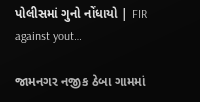પોલીસમાં ગુનો નોંધાયો | FIR against yout…

જામનગર નજીક ઠેબા ગામમાં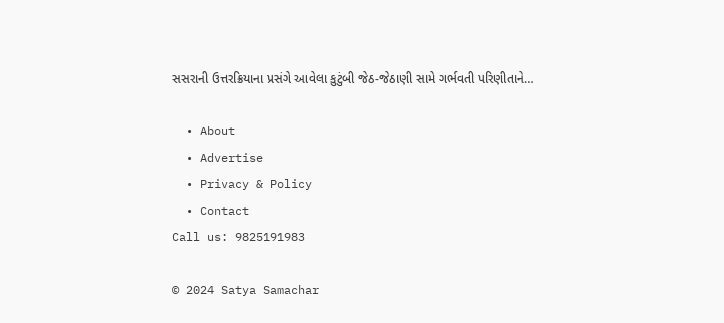સસરાની ઉત્તરક્રિયાના પ્રસંગે આવેલા કુટુંબી જેઠ-જેઠાણી સામે ગર્ભવતી પરિણીતાને…

  • About
  • Advertise
  • Privacy & Policy
  • Contact
Call us: 9825191983

© 2024 Satya Samachar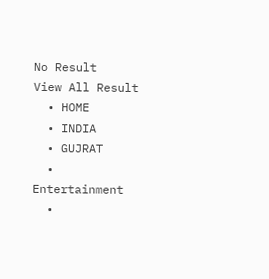No Result
View All Result
  • HOME
  • INDIA
  • GUJRAT
  • Entertainment
  •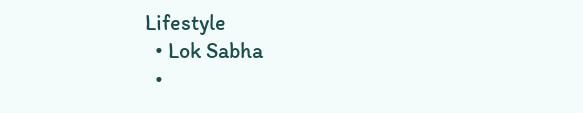Lifestyle
  • Lok Sabha
  •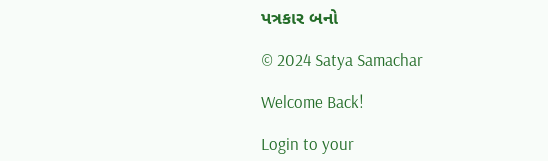પત્રકાર બનો

© 2024 Satya Samachar

Welcome Back!

Login to your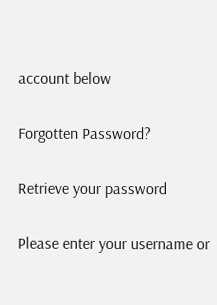account below

Forgotten Password?

Retrieve your password

Please enter your username or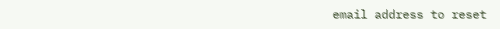email address to reset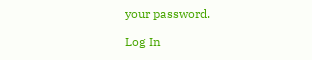your password.

Log In